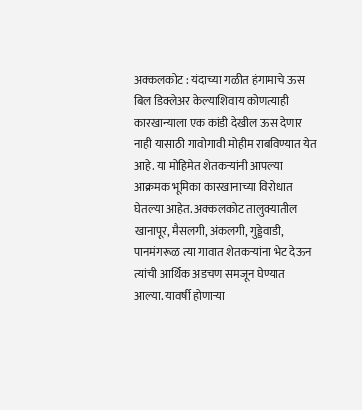अक्कलकोट : यंदाच्या गळीत हंगामाचे ऊस बिल डिक्लेअर केल्याशिवाय कोणत्याही कारखान्याला एक कांडी देखील ऊस देणार नाही यासाठी गावोगावी मोहीम राबविण्यात येत आहे. या मोहिमेत शेतकऱ्यांनी आपल्या आक्रमक भूमिका कारखानाच्या विरोधात घेतल्या आहेत. अक्कलकोट तालुक्यातील खानापूर, मैसलगी, अंकलगी, गुड्डेवाडी, पानमंगरूळ त्या गावात शेतकऱ्यांना भेट देऊन त्यांची आर्थिक अडचण समजून घेण्यात आल्या. यावर्षी होणाऱ्या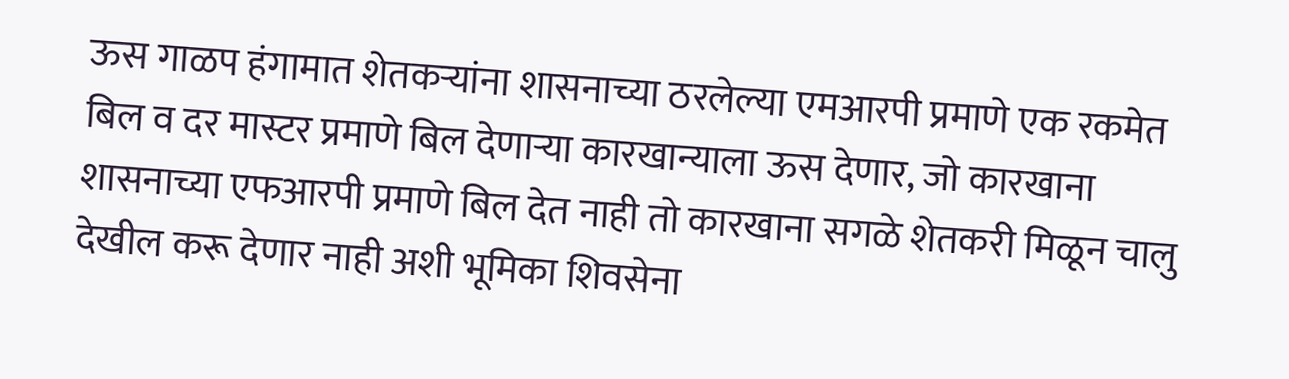ऊस गाळप हंगामात शेतकऱ्यांना शासनाच्या ठरलेल्या एमआरपी प्रमाणे एक रकमेत बिल व दर मास्टर प्रमाणे बिल देणाऱ्या कारखान्याला ऊस देणार, जो कारखाना शासनाच्या एफआरपी प्रमाणे बिल देत नाही तो कारखाना सगळे शेतकरी मिळून चालु देखील करू देणार नाही अशी भूमिका शिवसेना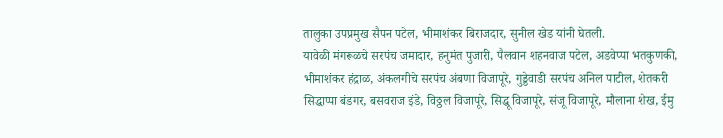तालुका उपप्रमुख सैपन पटेल, भीमाशंकर बिराजदार, सुनील खेड यांनी घेतली.
यावेळी मंगरूळचे सरपंच जमादार, हनुमंत पुजारी, पैलवान शहनवाज पटेल, अडवेप्पा भतकुणकी, भीमाशंकर हंद्राळ, अंकलगीचे सरपंच अंबणा विजापूरे, गुड्डेवाडी सरपंच अनिल पाटील, शेतकरी सिद्धाप्पा बंडगर, बसवराज इंडे, विठ्ठल विजापूरे, सिद्धू विजापूरे, संजू विजापूरे, मौलाना शेख, ईमु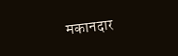मकानदार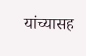यांच्यासह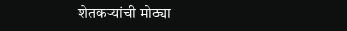शेतकऱ्यांची मोठ्या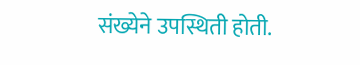संख्येने उपस्थिती होती.